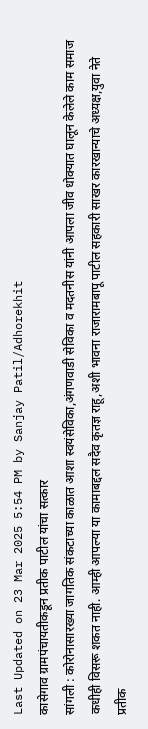Last Updated on 23 Mar 2025 5:54 PM by Sanjay Patil/Adhorekhit
कासेगाव ग्रामपंचायतीकडून प्रतीक पाटील यांचा सत्कार
सांगली : कोरोनासारख्या जागतिक संकटाच्या काळात आशा स्वयंसेविका,अंगणवाडी सेविका व मदतनीस यांनी आपला जीव धोक्यात घालून केलेले काम समाज कधीही विसरू शकत नाही. आम्ही आपल्या या कामाबद्दल सदैव कृतज्ञ राहू,अशी भावना राजारामबापू पाटील सहकारी साखर कारखान्याचे अध्यक्ष,युवा नेते प्रतीक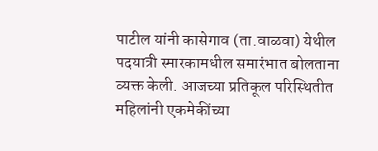पाटील यांनी कासेगाव (ता.वाळवा) येथील पदयात्री स्मारकामधील समारंभात बोलताना व्यक्त केली. आजच्या प्रतिकूल परिस्थितीत महिलांनी एकमेकींच्या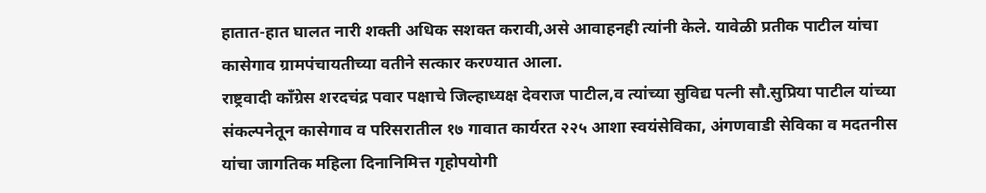हातात-हात घालत नारी शक्ती अधिक सशक्त करावी,असे आवाहनही त्यांनी केले. यावेळी प्रतीक पाटील यांचा कासेगाव ग्रामपंचायतीच्या वतीने सत्कार करण्यात आला.
राष्ट्रवादी काँग्रेस शरदचंद्र पवार पक्षाचे जिल्हाध्यक्ष देवराज पाटील,व त्यांच्या सुविद्य पत्नी सौ.सुप्रिया पाटील यांच्या संकल्पनेतून कासेगाव व परिसरातील १७ गावात कार्यरत २२५ आशा स्वयंसेविका, अंगणवाडी सेविका व मदतनीस यांचा जागतिक महिला दिनानिमित्त गृहोपयोगी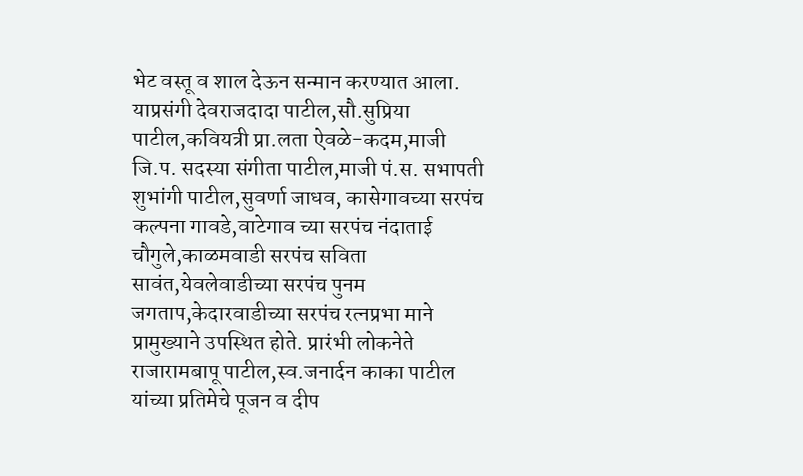भेट वस्तू व शाल देऊन सन्मान करण्यात आला. याप्रसंगी देवराजदादा पाटील,सौ.सुप्रिया पाटील,कवियत्री प्रा.लता ऐवळे-कदम,माजी जि.प. सदस्या संगीता पाटील,माजी पं.स. सभापती शुभांगी पाटील,सुवर्णा जाधव, कासेगावच्या सरपंच कल्पना गावडे,वाटेगाव च्या सरपंच नंदाताई चौगुले,काळमवाडी सरपंच सविता सावंत,येवलेवाडीच्या सरपंच पुनम जगताप,केदारवाडीच्या सरपंच रत्नप्रभा माने प्रामुख्याने उपस्थित होते. प्रारंभी लोकनेते राजारामबापू पाटील,स्व.जनार्दन काका पाटील यांच्या प्रतिमेचे पूजन व दीप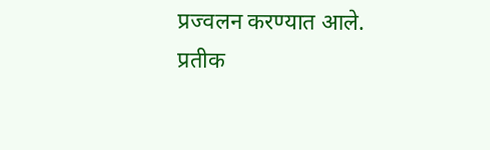प्रज्वलन करण्यात आले.
प्रतीक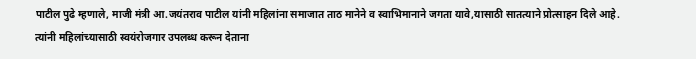पाटील पुढे म्हणाले, माजी मंत्री आ.जयंतराव पाटील यांनी महिलांना समाजात ताठ मानेने व स्वाभिमानाने जगता यावे,यासाठी सातत्याने प्रोत्साहन दिले आहे. त्यांनी महिलांच्यासाठी स्वयंरोजगार उपलब्ध करून देताना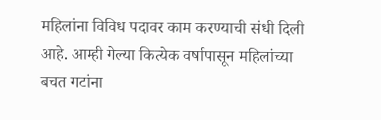महिलांना विविध पदावर काम करण्याची संधी दिली आहे. आम्ही गेल्या कित्येक वर्षापासून महिलांच्या बचत गटांना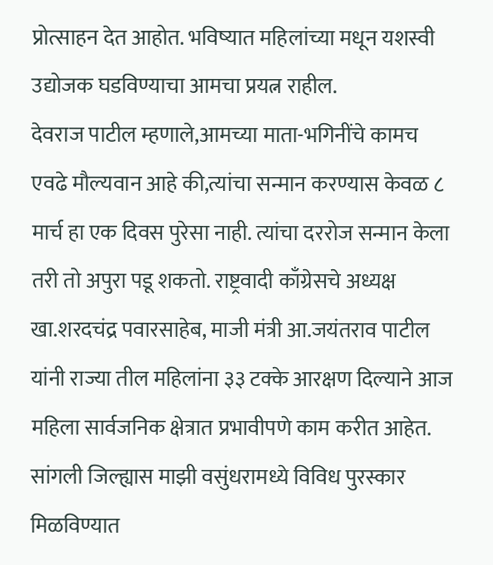प्रोत्साहन देत आहोत. भविष्यात महिलांच्या मधून यशस्वी उद्योजक घडविण्याचा आमचा प्रयत्न राहील.
देवराज पाटील म्हणाले,आमच्या माता-भगिनींचे कामच एवढे मौल्यवान आहे की,त्यांचा सन्मान करण्यास केवळ ८ मार्च हा एक दिवस पुरेसा नाही. त्यांचा दररोज सन्मान केला तरी तो अपुरा पडू शकतो. राष्ट्रवादी काँग्रेसचे अध्यक्ष खा.शरदचंद्र पवारसाहेब, माजी मंत्री आ.जयंतराव पाटील यांनी राज्या तील महिलांना ३३ टक्के आरक्षण दिल्याने आज महिला सार्वजनिक क्षेत्रात प्रभावीपणे काम करीत आहेत. सांगली जिल्ह्यास माझी वसुंधरामध्ये विविध पुरस्कार मिळविण्यात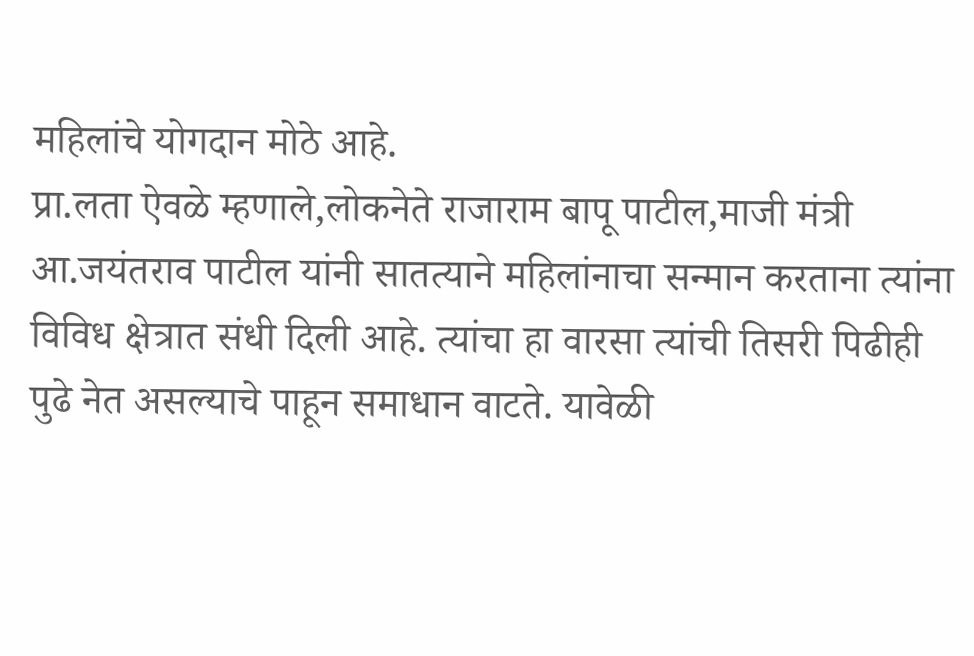महिलांचे योगदान मोठे आहे.
प्रा.लता ऐवळे म्हणाले,लोकनेते राजाराम बापू पाटील,माजी मंत्री आ.जयंतराव पाटील यांनी सातत्याने महिलांनाचा सन्मान करताना त्यांना विविध क्षेत्रात संधी दिली आहे. त्यांचा हा वारसा त्यांची तिसरी पिढीही पुढे नेत असल्याचे पाहून समाधान वाटते. यावेळी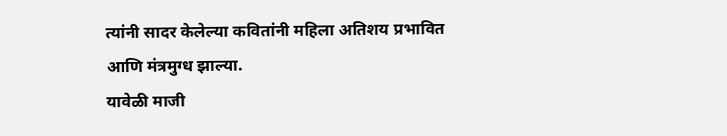त्यांनी सादर केलेल्या कवितांनी महिला अतिशय प्रभावित आणि मंत्रमुग्ध झाल्या.
यावेळी माजी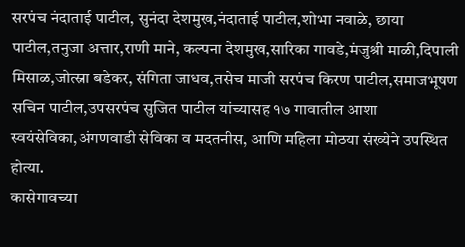सरपंच नंदाताई पाटील, सुनंदा देशमुख,नंदाताई पाटील,शोभा नवाळे, छाया पाटील,तनुजा अत्तार,राणी माने, कल्पना देशमुख,सारिका गावडे,मंजुश्री माळी,दिपाली मिसाळ,जोत्स्ना बडेकर, संगिता जाधव,तसेच माजी सरपंच किरण पाटील,समाजभूषण सचिन पाटील,उपसरपंच सुजित पाटील यांच्यासह १७ गावातील आशा स्वयंसेविका,अंगणवाडी सेविका व मदतनीस, आणि महिला मोठया संख्येने उपस्थित होत्या.
कासेगावच्या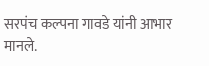सरपंच कल्पना गावडे यांनी आभार मानले.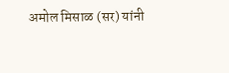अमोल मिसाळ (सर) यांनी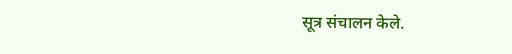सूत्र संचालन केले.